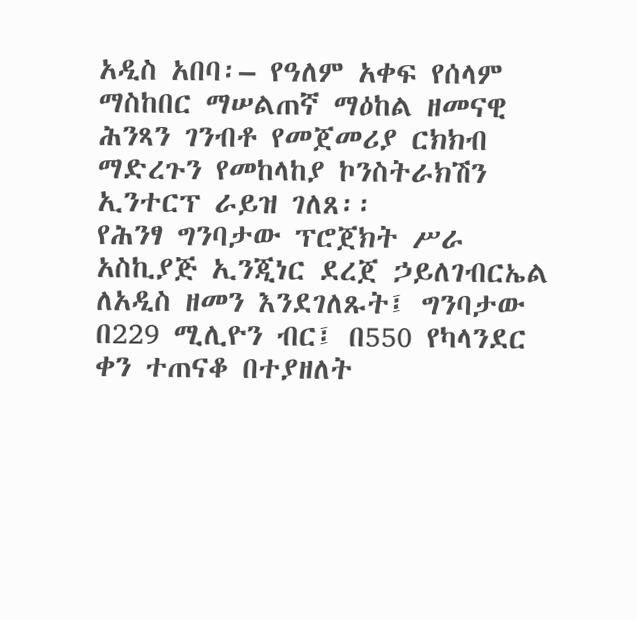አዲስ አበባ፡– የዓለም አቀፍ የሰላም ማስከበር ማሠልጠኛ ማዕከል ዘመናዊ ሕንጻን ገንብቶ የመጀመሪያ ርክክብ ማድረጉን የመከላከያ ኮንስትራክሽን ኢንተርፕ ራይዝ ገለጸ፡፡
የሕንፃ ግንባታው ፕሮጀክት ሥራ አስኪያጅ ኢንጂነር ደረጀ ኃይለገብርኤል ለአዲስ ዘመን እንደገለጹት፤ ግንባታው በ229 ሚሊዮን ብር፤ በ550 የካላንደር ቀን ተጠናቆ በተያዘለት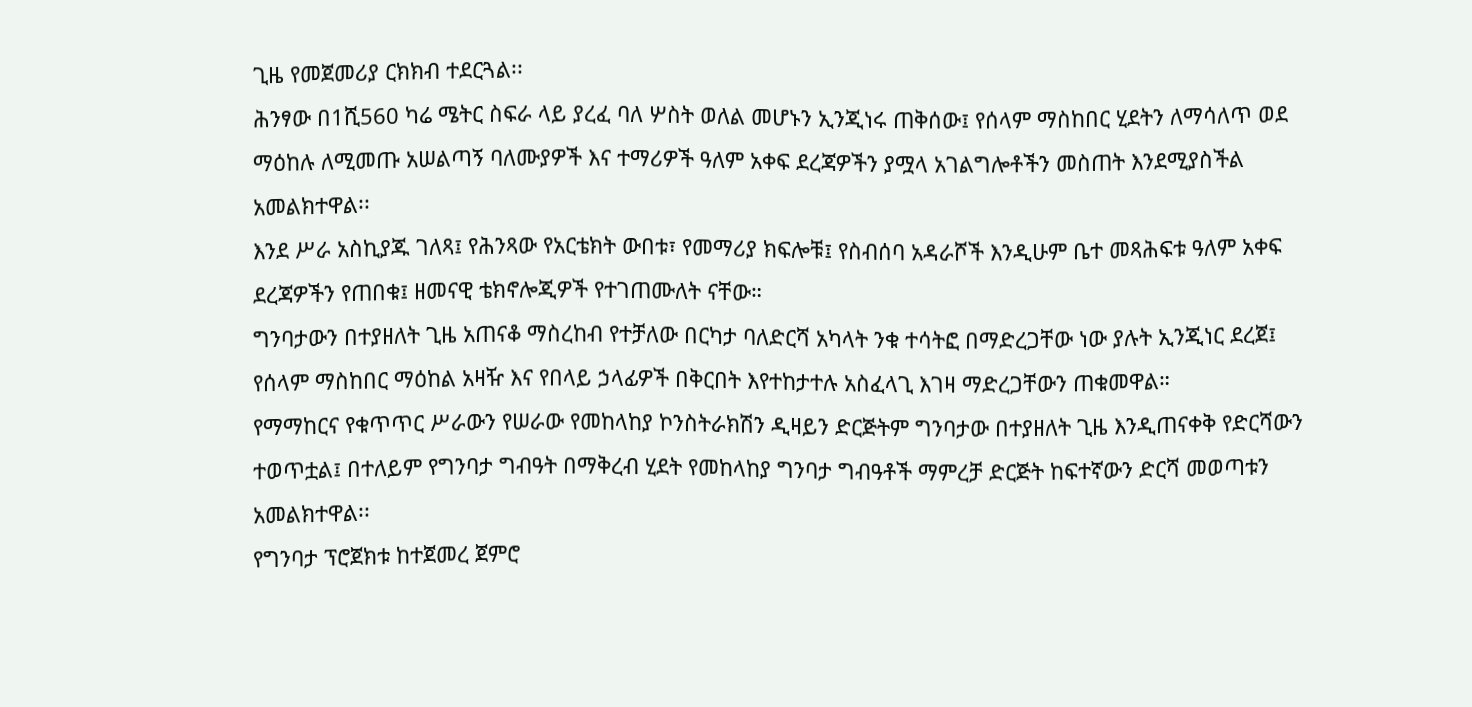ጊዜ የመጀመሪያ ርክክብ ተደርጓል፡፡
ሕንፃው በ1ሺ560 ካሬ ሜትር ስፍራ ላይ ያረፈ ባለ ሦስት ወለል መሆኑን ኢንጂነሩ ጠቅሰው፤ የሰላም ማስከበር ሂደትን ለማሳለጥ ወደ ማዕከሉ ለሚመጡ አሠልጣኝ ባለሙያዎች እና ተማሪዎች ዓለም አቀፍ ደረጃዎችን ያሟላ አገልግሎቶችን መስጠት እንደሚያስችል አመልክተዋል፡፡
እንደ ሥራ አስኪያጁ ገለጻ፤ የሕንጻው የአርቴክት ውበቱ፣ የመማሪያ ክፍሎቹ፤ የስብሰባ አዳራሾች እንዲሁም ቤተ መጻሕፍቱ ዓለም አቀፍ ደረጃዎችን የጠበቁ፤ ዘመናዊ ቴክኖሎጂዎች የተገጠሙለት ናቸው።
ግንባታውን በተያዘለት ጊዜ አጠናቆ ማስረከብ የተቻለው በርካታ ባለድርሻ አካላት ንቁ ተሳትፎ በማድረጋቸው ነው ያሉት ኢንጂነር ደረጀ፤ የሰላም ማስከበር ማዕከል አዛዥ እና የበላይ ኃላፊዎች በቅርበት እየተከታተሉ አስፈላጊ እገዛ ማድረጋቸውን ጠቁመዋል።
የማማከርና የቁጥጥር ሥራውን የሠራው የመከላከያ ኮንስትራክሽን ዲዛይን ድርጅትም ግንባታው በተያዘለት ጊዜ እንዲጠናቀቅ የድርሻውን ተወጥቷል፤ በተለይም የግንባታ ግብዓት በማቅረብ ሂደት የመከላከያ ግንባታ ግብዓቶች ማምረቻ ድርጅት ከፍተኛውን ድርሻ መወጣቱን አመልክተዋል፡፡
የግንባታ ፕሮጀክቱ ከተጀመረ ጀምሮ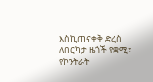እስኪጠናቀቅ ድረስ ለበርካታ ዜጎች የቋሚ፣ የኮንትራት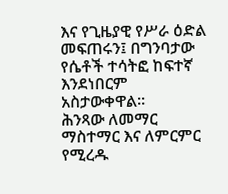እና የጊዜያዊ የሥራ ዕድል መፍጠሩን፤ በግንባታው የሴቶች ተሳትፎ ከፍተኛ እንደነበርም አስታውቀዋል፡፡
ሕንጻው ለመማር ማስተማር እና ለምርምር የሚረዱ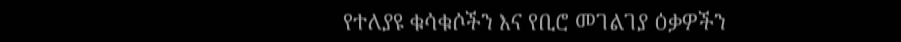የተለያዩ ቁሳቁሶችን እና የቢሮ መገልገያ ዕቃዎችን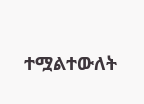ተሟልተውለት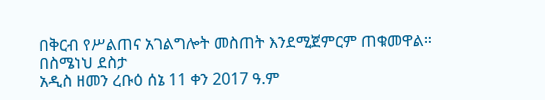በቅርብ የሥልጠና አገልግሎት መስጠት እንደሚጀምርም ጠቁመዋል።
በስሜነህ ደስታ
አዲስ ዘመን ረቡዕ ሰኔ 11 ቀን 2017 ዓ.ም